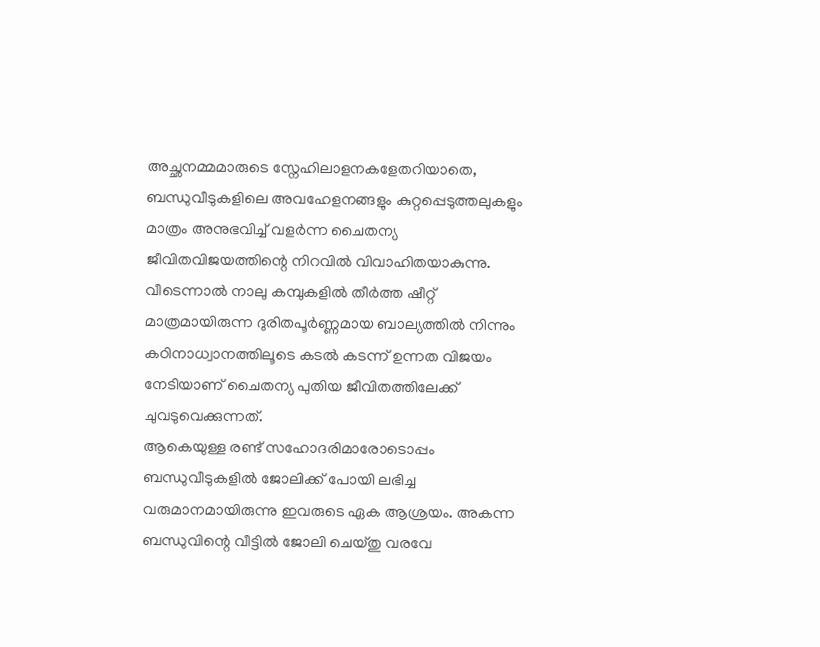അച്ഛനമ്മമാരുടെ സ്നേഹിലാളനകളേതറിയാതെ, ബന്ധുവീടുകളിലെ അവഹേളനങ്ങളും കുറ്റപ്പെടുത്തലുകളും മാത്രം അനുഭവിച്ച് വളർന്ന ചൈതന്യ ജീവിതവിജയത്തിന്റെ നിറവിൽ വിവാഹിതയാകുന്നു. വീടെന്നാൽ നാലു കമ്പുകളിൽ തീർത്ത ഷീറ്റ് മാത്രമായിരുന്ന ദുരിതപൂർണ്ണമായ ബാല്യത്തിൽ നിന്നും കഠിനാധ്വാനത്തിലൂടെ കടൽ കടന്ന് ഉന്നത വിജയം നേടിയാണ് ചൈതന്യ പുതിയ ജീവിതത്തിലേക്ക് ചുവടുവെക്കുന്നത്.
ആകെയുള്ള രണ്ട് സഹോദരിമാരോടൊപ്പം ബന്ധുവീടുകളിൽ ജോലിക്ക് പോയി ലഭിച്ച വരുമാനമായിരുന്നു ഇവരുടെ ഏക ആശ്രയം. അകന്ന ബന്ധുവിന്റെ വീട്ടിൽ ജോലി ചെയ്തു വരവേ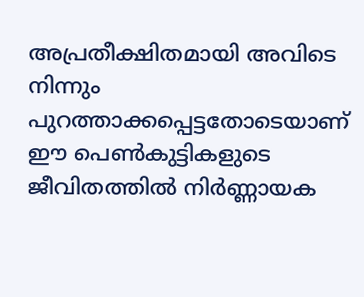അപ്രതീക്ഷിതമായി അവിടെ നിന്നും പുറത്താക്കപ്പെട്ടതോടെയാണ് ഈ പെൺകുട്ടികളുടെ ജീവിതത്തിൽ നിർണ്ണായക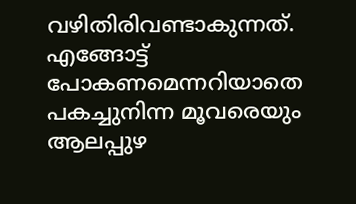വഴിതിരിവണ്ടാകുന്നത്.
എങ്ങോട്ട് പോകണമെന്നറിയാതെ പകച്ചുനിന്ന മൂവരെയും ആലപ്പുഴ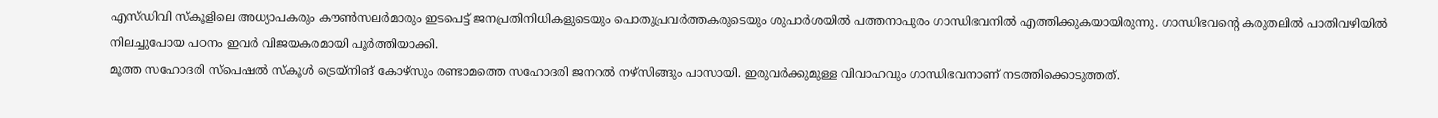എസ്ഡിവി സ്കൂളിലെ അധ്യാപകരും കൗൺസലർമാരും ഇടപെട്ട് ജനപ്രതിനിധികളുടെയും പൊതുപ്രവർത്തകരുടെയും ശുപാർശയിൽ പത്തനാപുരം ഗാന്ധിഭവനിൽ എത്തിക്കുകയായിരുന്നു. ഗാന്ധിഭവന്റെ കരുതലിൽ പാതിവഴിയിൽ നിലച്ചുപോയ പഠനം ഇവർ വിജയകരമായി പൂർത്തിയാക്കി.
മൂത്ത സഹോദരി സ്പെഷൽ സ്കൂൾ ട്രെയ്നിങ് കോഴ്സും രണ്ടാമത്തെ സഹോദരി ജനറൽ നഴ്സിങ്ങും പാസായി. ഇരുവർക്കുമുള്ള വിവാഹവും ഗാന്ധിഭവനാണ് നടത്തിക്കൊടുത്തത്.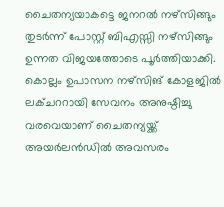ചൈതന്യയാകട്ടെ ജനറൽ നഴ്സിങ്ങും തുടർന്ന് പോസ്റ്റ് ബിഎസ്സി നഴ്സിങ്ങും ഉന്നത വിജയത്തോടെ പൂർത്തിയാക്കി. കൊല്ലം ഉപാസന നഴ്സിങ് കോളജിൽ ലക്ചററായി സേവനം അനുഷ്ഠിച്ചു വരവെയാണ് ചൈതന്യയ്ക്ക് അയർലൻഡിൽ അവസരം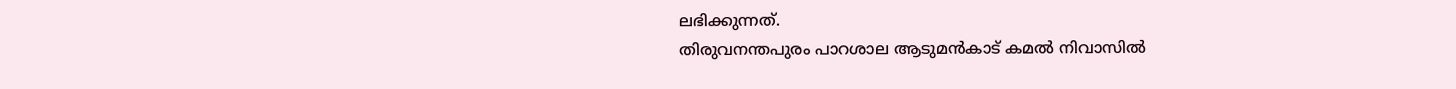ലഭിക്കുന്നത്.
തിരുവനന്തപുരം പാറശാല ആടുമൻകാട് കമൽ നിവാസിൽ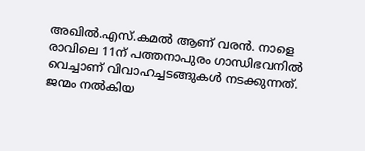അഖിൽ.എസ്.കമൽ ആണ് വരൻ. നാളെ രാവിലെ 11ന് പത്തനാപുരം ഗാന്ധിഭവനിൽ വെച്ചാണ് വിവാഹച്ചടങ്ങുകൾ നടക്കുന്നത്.
ജന്മം നൽകിയ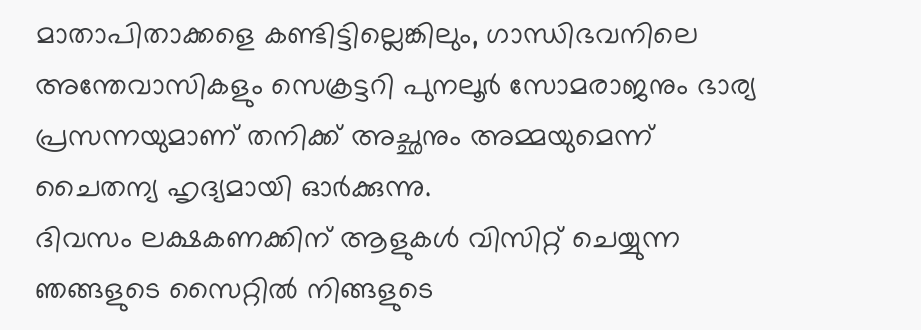മാതാപിതാക്കളെ കണ്ടിട്ടില്ലെങ്കിലും, ഗാന്ധിഭവനിലെ അന്തേവാസികളും സെക്രട്ടറി പുനലൂർ സോമരാജനും ഭാര്യ പ്രസന്നയുമാണ് തനിക്ക് അച്ഛനും അമ്മയുമെന്ന് ചൈതന്യ ഹൃദ്യമായി ഓർക്കുന്നു.
ദിവസം ലക്ഷകണക്കിന് ആളുകൾ വിസിറ്റ് ചെയ്യുന്ന ഞങ്ങളുടെ സൈറ്റിൽ നിങ്ങളുടെ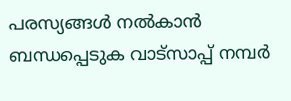പരസ്യങ്ങൾ നൽകാൻ ബന്ധപ്പെടുക വാട്സാപ്പ് നമ്പർ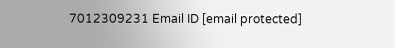7012309231 Email ID [email protected]